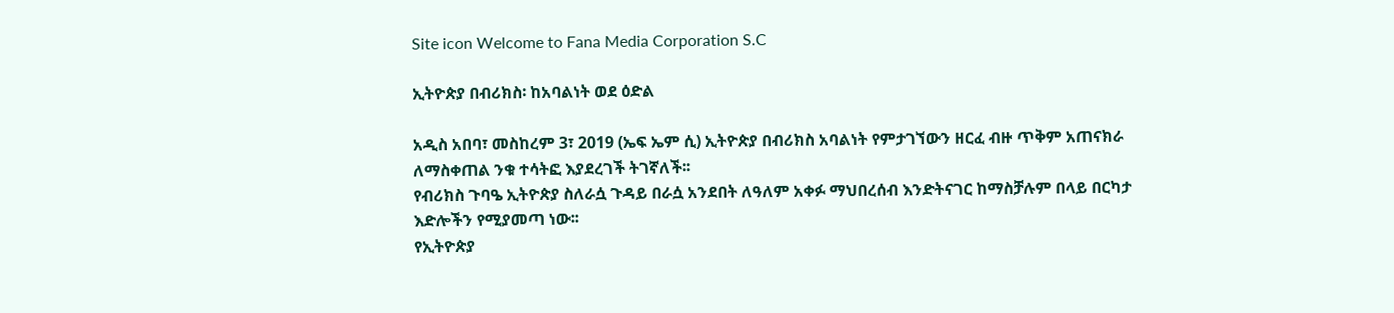Site icon Welcome to Fana Media Corporation S.C

ኢትዮጵያ በብሪክስ፡ ከአባልነት ወደ ዕድል

አዲስ አበባ፣ መስከረም 3፣ 2019 (ኤፍ ኤም ሲ) ኢትዮጵያ በብሪክስ አባልነት የምታገኘውን ዘርፈ ብዙ ጥቅም አጠናክራ ለማስቀጠል ንቁ ተሳትፎ እያደረገች ትገኛለች፡፡
የብሪክስ ጉባዔ ኢትዮጵያ ስለራሷ ጉዳይ በራሷ አንደበት ለዓለም አቀፉ ማህበረሰብ እንድትናገር ከማስቻሉም በላይ በርካታ እድሎችን የሚያመጣ ነው፡፡
የኢትዮጵያ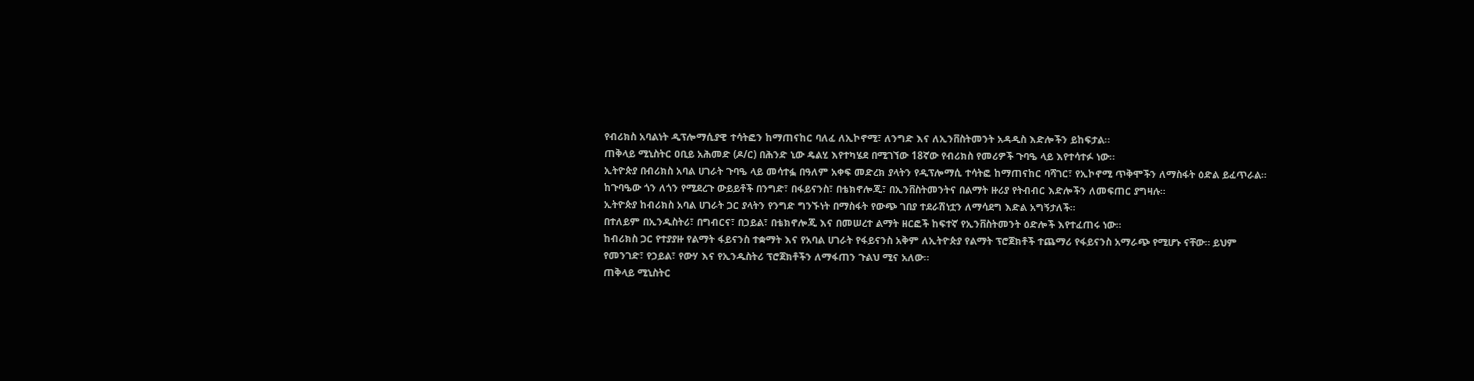የብሪክስ አባልነት ዲፕሎማሲያዊ ተሳትፎን ከማጠናከር ባለፈ ለኢኮኖሚ፣ ለንግድ እና ለኢንቨስትመንት አዳዲስ እድሎችን ይከፍታል፡፡
ጠቅላይ ሚኒስትር ዐቢይ አሕመድ (ዶ/ር) በሕንድ ኒው ዴልሂ እየተካሄደ በሚገኘው 18ኛው የብሪክስ የመሪዎች ጉባዔ ላይ እየተሳተፉ ነው፡፡
ኢትዮጵያ በብሪክስ አባል ሀገራት ጉባዔ ላይ መሳተፏ በዓለም አቀፍ መድረክ ያላትን የዲፕሎማሲ ተሳትፎ ከማጠናከር ባሻገር፣ የኢኮኖሚ ጥቅሞችን ለማስፋት ዕድል ይፈጥራል።
ከጉባዔው ጎን ለጎን የሚደረጉ ውይይቶች በንግድ፣ በፋይናንስ፣ በቴክኖሎጂ፣ በኢንቨስትመንትና በልማት ዙሪያ የትብብር እድሎችን ለመፍጠር ያግዛሉ።
ኢትዮጵያ ከብሪክስ አባል ሀገራት ጋር ያላትን የንግድ ግንኙነት በማስፋት የውጭ ገበያ ተደራሽነቷን ለማሳደግ እድል አግኝታለች።
በተለይም በኢንዱስትሪ፣ በግብርና፣ በኃይል፣ በቴክኖሎጂ እና በመሠረተ ልማት ዘርፎች ከፍተኛ የኢንቨስትመንት ዕድሎች እየተፈጠሩ ነው።
ከብሪክስ ጋር የተያያዙ የልማት ፋይናንስ ተቋማት እና የአባል ሀገራት የፋይናንስ አቅም ለኢትዮጵያ የልማት ፕሮጀክቶች ተጨማሪ የፋይናንስ አማራጭ የሚሆኑ ናቸው። ይህም የመንገድ፣ የኃይል፣ የውሃ እና የኢንዱስትሪ ፕሮጀክቶችን ለማፋጠን ጉልህ ሚና አለው፡፡
ጠቅላይ ሚኒስትር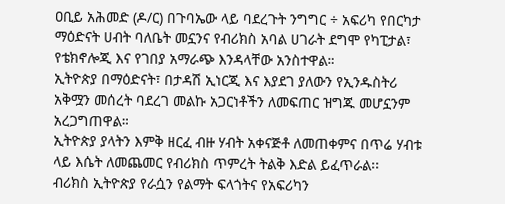ዐቢይ አሕመድ (ዶ/ር) በጉባኤው ላይ ባደረጉት ንግግር ÷ አፍሪካ የበርካታ ማዕድናት ሀብት ባለቤት መኗንና የብሪክስ አባል ሀገራት ደግሞ የካፒታል፣ የቴክኖሎጂ እና የገበያ አማራጭ እንዳላቸው አንስተዋል።
ኢትዮጵያ በማዕድናት፣ በታዳሽ ኢነርጂ እና እያደገ ያለውን የኢንዱስትሪ አቅሟን መሰረት ባደረገ መልኩ አጋርነቶችን ለመፍጠር ዝግጁ መሆኗንም አረጋግጠዋል።
ኢትዮጵያ ያላትን እምቅ ዘርፈ ብዙ ሃብት አቀናጅቶ ለመጠቀምና በጥሬ ሃብቱ ላይ እሴት ለመጨመር የብሪክስ ጥምረት ትልቅ እድል ይፈጥራል፡፡
ብሪክስ ኢትዮጵያ የራሷን የልማት ፍላጎትና የአፍሪካን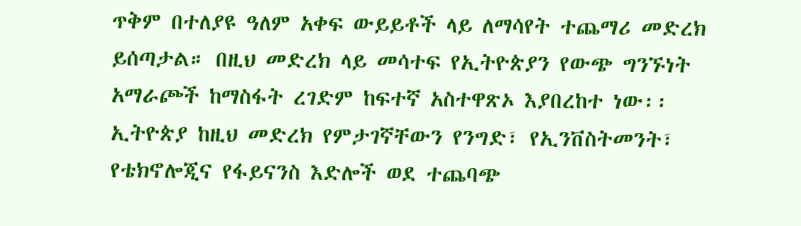ጥቅም በተለያዩ ዓለም አቀፍ ውይይቶች ላይ ለማሳየት ተጨማሪ መድረክ ይሰጣታል። በዚህ መድረክ ላይ መሳተፍ የኢትዮጵያን የውጭ ግንኙነት አማራጮች ከማስፋት ረገድም ከፍተኛ አስተዋጽኦ እያበረከተ ነው፡፡
ኢትዮጵያ ከዚህ መድረክ የምታገኛቸውን የንግድ፣ የኢንቨስትመንት፣ የቴክኖሎጂና የፋይናንስ እድሎች ወደ ተጨባጭ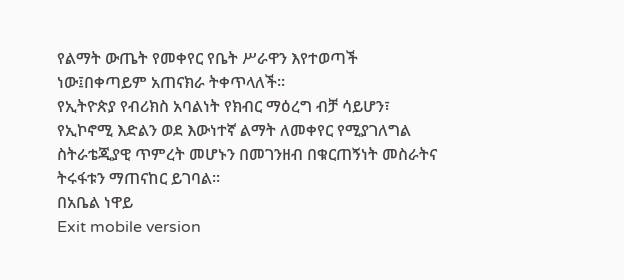የልማት ውጤት የመቀየር የቤት ሥራዋን እየተወጣች ነው፤በቀጣይም አጠናክራ ትቀጥላለች፡፡
የኢትዮጵያ የብሪክስ አባልነት የክብር ማዕረግ ብቻ ሳይሆን፣ የኢኮኖሚ እድልን ወደ እውነተኛ ልማት ለመቀየር የሚያገለግል ስትራቴጂያዊ ጥምረት መሆኑን በመገንዘብ በቁርጠኝነት መስራትና ትሩፋቱን ማጠናከር ይገባል፡፡
በአቤል ነዋይ
Exit mobile version